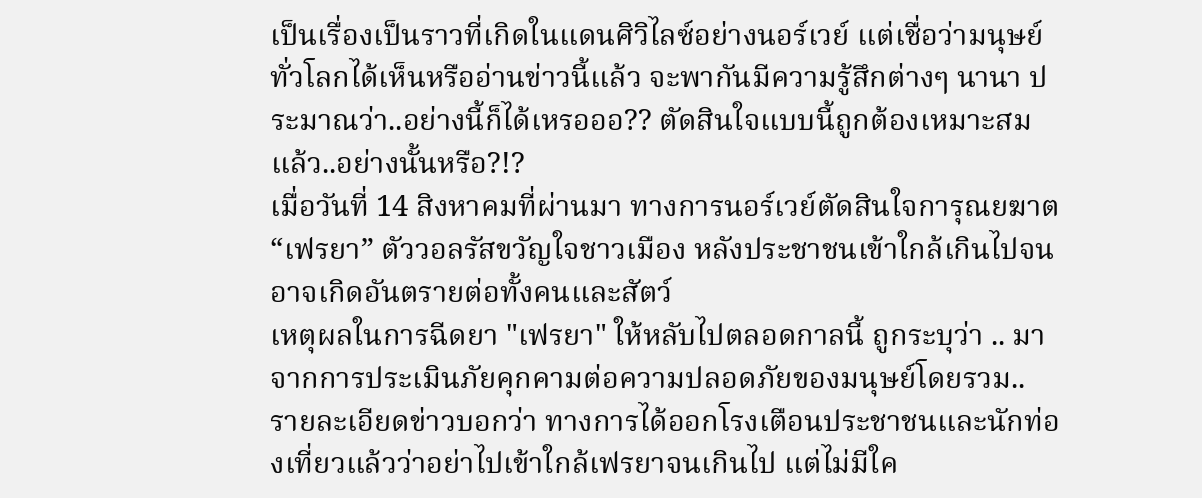เป็นเรื่องเป็นราวที่เกิดในแดนศิวิไลซ์อย่างนอร์เวย์ แต่เชื่อว่ามนุษย์ทั่วโลกได้เห็นหรืออ่านข่าวนี้แล้ว จะพากันมีความรู้สึกต่างๆ นานา ประมาณว่า..อย่างนี้ก็ได้เหรอออ?? ตัดสินใจแบบนี้ถูกต้องเหมาะสมแล้ว..อย่างนั้นหรือ?!?
เมื่อวันที่ 14 สิงหาคมที่ผ่านมา ทางการนอร์เวย์ตัดสินใจการุณยฆาต “เฟรยา” ตัววอลรัสขวัญใจชาวเมือง หลังประชาชนเข้าใกล้เกินไปจนอาจเกิดอันตรายต่อทั้งคนและสัตว์
เหตุผลในการฉีดยา "เฟรยา" ให้หลับไปตลอดกาลนี้ ถูกระบุว่า .. มาจากการประเมินภัยคุกคามต่อความปลอดภัยของมนุษย์โดยรวม..
รายละเอียดข่าวบอกว่า ทางการได้ออกโรงเตือนประชาชนและนักท่องเที่ยวแล้วว่าอย่าไปเข้าใกล้เฟรยาจนเกินไป แต่ไม่มีใค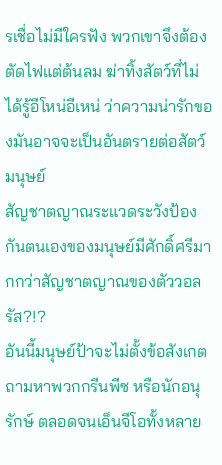รเชื่อไม่มีใครฟัง พวกเขาจึงต้องตัดไฟแต่ต้นลม ฆ่าทิ้งสัตว์ที่ไม่ได้รู้อีโหน่อีเหน่ ว่าความน่ารักของมันอาจจะเป็นอันตรายต่อสัตว์มนุษย์
สัญชาตญาณระแวดระวังป้องกันตนเองของมนุษย์มีศักดิ์ศรีมากกว่าสัญชาตญาณของตัววอลรัส?!?
อันนี้มนุษย์ป้าจะไม่ตั้งข้อสังเกตถามหาพวกกรีนพีซ หรือนักอนุรักษ์ ตลอดจนเอ็นจีโอทั้งหลาย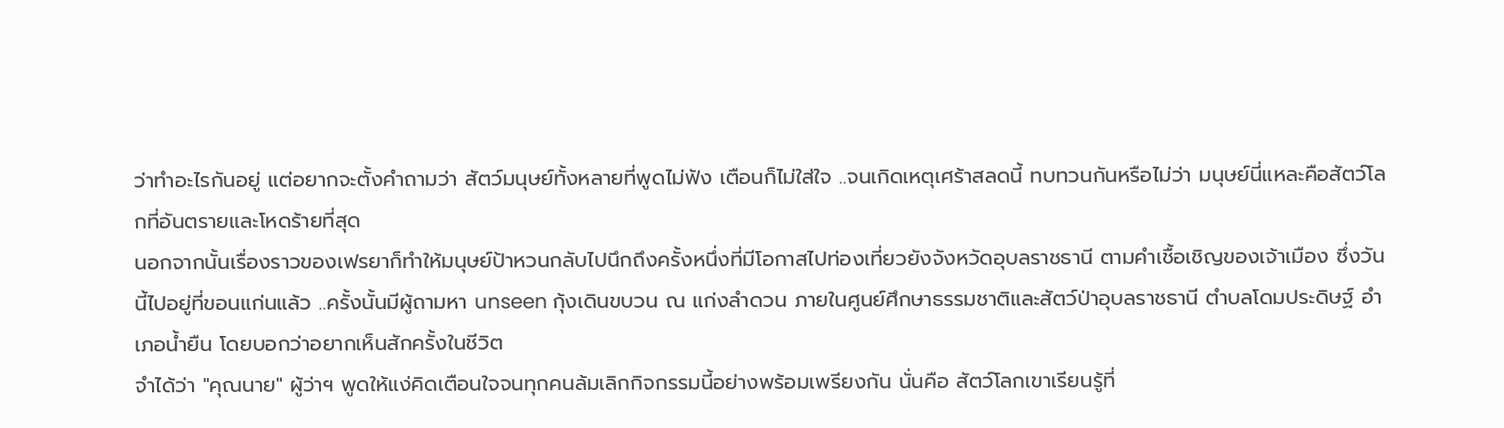ว่าทำอะไรกันอยู่ แต่อยากจะตั้งคำถามว่า สัตว์มนุษย์ทั้งหลายที่พูดไม่ฟัง เตือนก็ไม่ใส่ใจ ..จนเกิดเหตุเศร้าสลดนี้ ทบทวนกันหรือไม่ว่า มนุษย์นี่แหละคือสัตว์โลกที่อันตรายและโหดร้ายที่สุด
นอกจากนั้นเรื่องราวของเฟรยาก็ทำให้มนุษย์ป้าหวนกลับไปนึกถึงครั้งหนึ่งที่มีโอกาสไปท่องเที่ยวยังจังหวัดอุบลราชธานี ตามคำเชื้อเชิญของเจ้าเมือง ซึ่งวันนี้ไปอยู่ที่ขอนแก่นแล้ว ..ครั้งนั้นมีผู้ถามหา unseen กุ้งเดินขบวน ณ แก่งลำดวน ภายในศูนย์ศึกษาธรรมชาติและสัตว์ป่าอุบลราชธานี ตำบลโดมประดิษฐ์ อำเภอน้ำยืน โดยบอกว่าอยากเห็นสักครั้งในชีวิต
จำได้ว่า "คุณนาย" ผู้ว่าฯ พูดให้แง่คิดเตือนใจจนทุกคนล้มเลิกกิจกรรมนี้อย่างพร้อมเพรียงกัน นั่นคือ สัตว์โลกเขาเรียนรู้ที่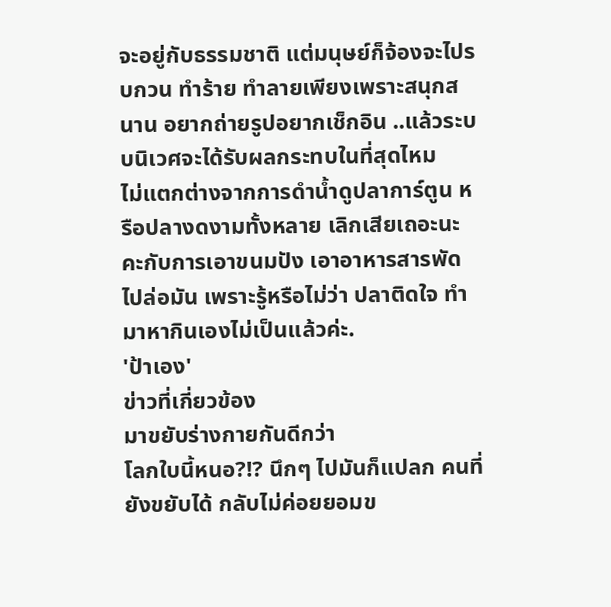จะอยู่กับธรรมชาติ แต่มนุษย์ก็จ้องจะไปรบกวน ทำร้าย ทำลายเพียงเพราะสนุกสนาน อยากถ่ายรูปอยากเช็กอิน ..แล้วระบบนิเวศจะได้รับผลกระทบในที่สุดไหม
ไม่แตกต่างจากการดำน้ำดูปลาการ์ตูน หรือปลางดงามทั้งหลาย เลิกเสียเถอะนะคะกับการเอาขนมปัง เอาอาหารสารพัดไปล่อมัน เพราะรู้หรือไม่ว่า ปลาติดใจ ทำมาหากินเองไม่เป็นแล้วค่ะ.
'ป้าเอง'
ข่าวที่เกี่ยวข้อง
มาขยับร่างกายกันดีกว่า
โลกใบนี้หนอ?!? นึกๆ ไปมันก็แปลก คนที่ยังขยับได้ กลับไม่ค่อยยอมข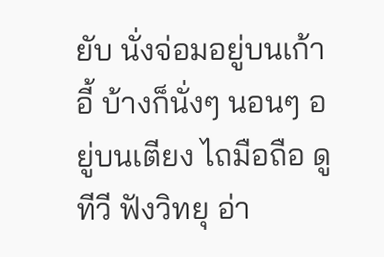ยับ นั่งจ่อมอยู่บนเก้าอี้ บ้างก็นั่งๆ นอนๆ อยู่บนเตียง ไถมือถือ ดูทีวี ฟังวิทยุ อ่า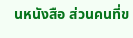นหนังสือ ส่วนคนที่ข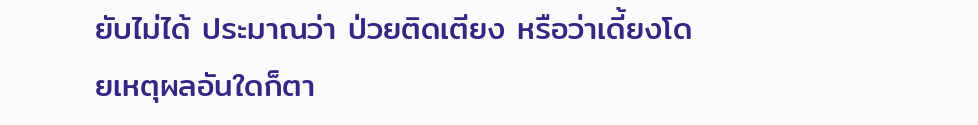ยับไม่ได้ ประมาณว่า ป่วยติดเตียง หรือว่าเดี้ยงโดยเหตุผลอันใดก็ตา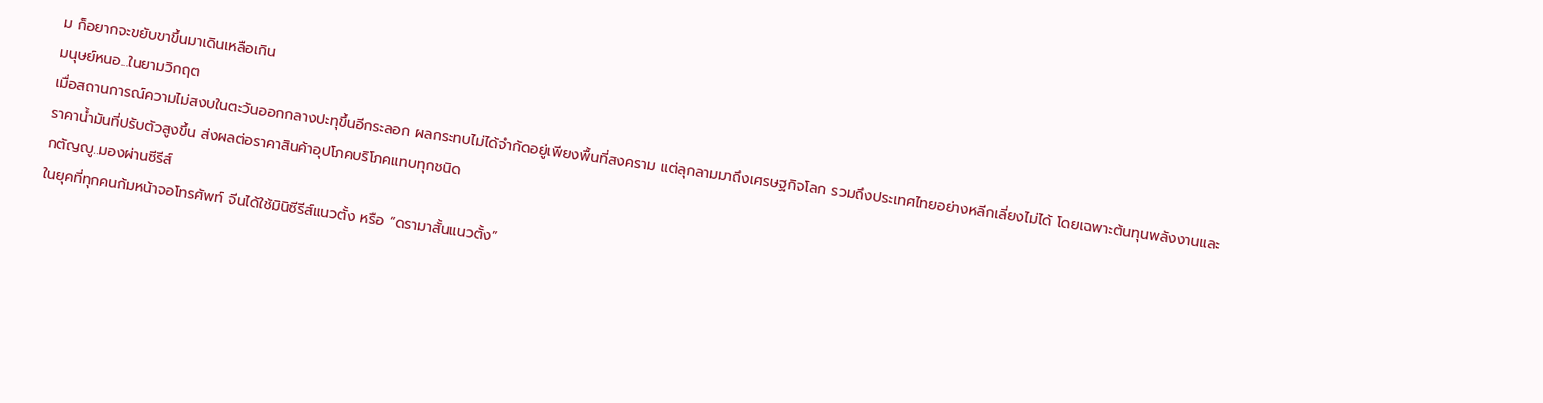ม ก็อยากจะขยับขาขึ้นมาเดินเหลือเกิน
มนุษย์หนอ...ในยามวิกฤต
เมื่อสถานการณ์ความไม่สงบในตะวันออกกลางปะทุขึ้นอีกระลอก ผลกระทบไม่ได้จำกัดอยู่เพียงพื้นที่สงคราม แต่ลุกลามมาถึงเศรษฐกิจโลก รวมถึงประเทศไทยอย่างหลีกเลี่ยงไม่ได้ โดยเฉพาะต้นทุนพลังงานและราคาน้ำมันที่ปรับตัวสูงขึ้น ส่งผลต่อราคาสินค้าอุปโภคบริโภคแทบทุกชนิด
กตัญญู..มองผ่านซีรีส์
ในยุคที่ทุกคนก้มหน้าจอโทรศัพท์ จีนได้ใช้มินิซีรีส์แนวตั้ง หรือ “ดรามาสั้นแนวตั้ง”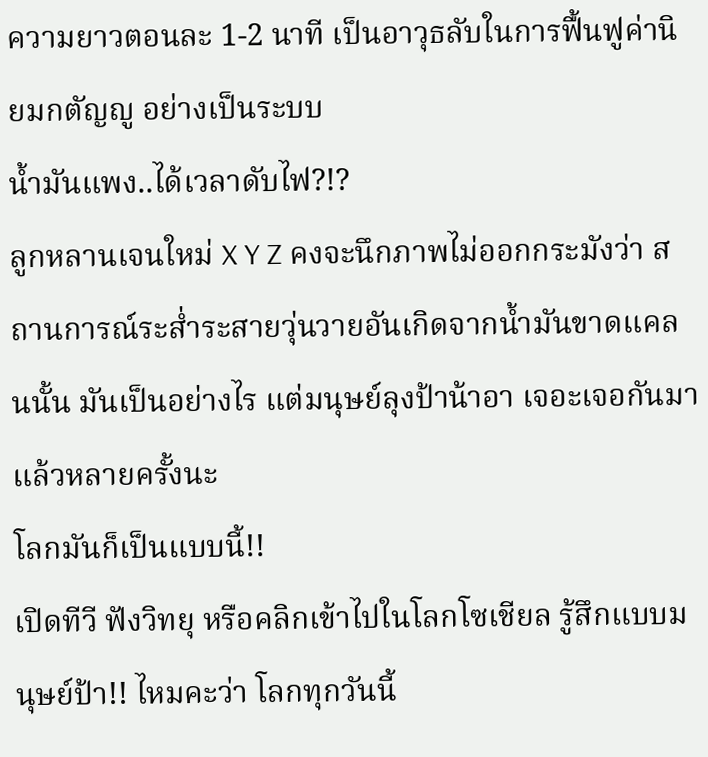ความยาวตอนละ 1-2 นาที เป็นอาวุธลับในการฟื้นฟูค่านิยมกตัญญู อย่างเป็นระบบ
น้ำมันแพง..ได้เวลาดับไฟ?!?
ลูกหลานเจนใหม่ X Y Z คงจะนึกภาพไม่ออกกระมังว่า สถานการณ์ระส่ำระสายวุ่นวายอันเกิดจากน้ำมันขาดแคลนนั้น มันเป็นอย่างไร แต่มนุษย์ลุงป้าน้าอา เจอะเจอกันมาแล้วหลายครั้งนะ
โลกมันก็เป็นแบบนี้!!
เปิดทีวี ฟังวิทยุ หรือคลิกเข้าไปในโลกโซเชียล รู้สึกแบบมนุษย์ป้า!! ไหมคะว่า โลกทุกวันนี้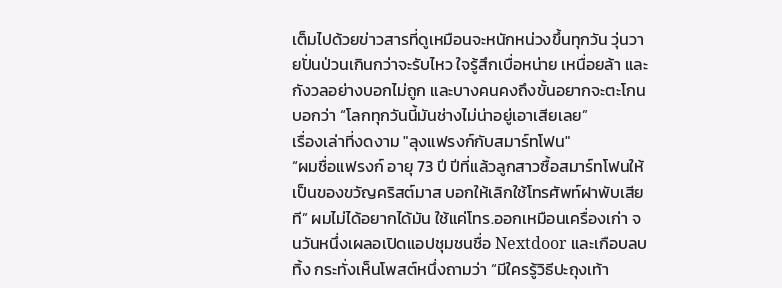เต็มไปด้วยข่าวสารที่ดูเหมือนจะหนักหน่วงขึ้นทุกวัน วุ่นวายปั่นป่วนเกินกว่าจะรับไหว ใจรู้สึกเบื่อหน่าย เหนื่อยล้า และกังวลอย่างบอกไม่ถูก และบางคนคงถึงขั้นอยากจะตะโกนบอกว่า “โลกทุกวันนี้มันช่างไม่น่าอยู่เอาเสียเลย”
เรื่องเล่าที่งดงาม "ลุงแฟรงก์กับสมาร์ทโฟน"
“ผมชื่อแฟรงก์ อายุ 73 ปี ปีที่แล้วลูกสาวซื้อสมาร์ทโฟนให้เป็นของขวัญคริสต์มาส บอกให้เลิกใช้โทรศัพท์ฝาพับเสียที” ผมไม่ได้อยากได้มัน ใช้แค่โทร.ออกเหมือนเครื่องเก่า จนวันหนึ่งเผลอเปิดแอปชุมชนชื่อ Nextdoor และเกือบลบทิ้ง กระทั่งเห็นโพสต์หนึ่งถามว่า “มีใครรู้วิธีปะถุงเท้า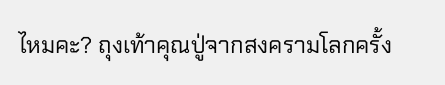ไหมคะ? ถุงเท้าคุณปู่จากสงครามโลกครั้ง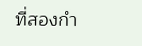ที่สองกำ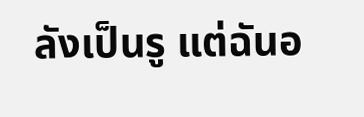ลังเป็นรู แต่ฉันอ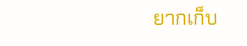ยากเก็บ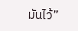มันไว้”